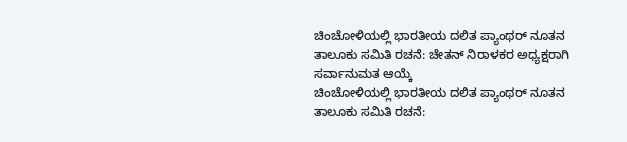ಚಿಂಚೋಳಿಯಲ್ಲಿ ಭಾರತೀಯ ದಲಿತ ಪ್ಯಾಂಥರ್ ನೂತನ ತಾಲೂಕು ಸಮಿತಿ ರಚನೆ: ಚೇತನ್ ನಿರಾಳಕರ ಅಧ್ಯಕ್ಷರಾಗಿ ಸರ್ವಾನುಮತ ಆಯ್ಕೆ
ಚಿಂಚೋಳಿಯಲ್ಲಿ ಭಾರತೀಯ ದಲಿತ ಪ್ಯಾಂಥರ್ ನೂತನ ತಾಲೂಕು ಸಮಿತಿ ರಚನೆ: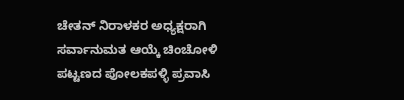ಚೇತನ್ ನಿರಾಳಕರ ಅಧ್ಯಕ್ಷರಾಗಿ ಸರ್ವಾನುಮತ ಆಯ್ಕೆ ಚಿಂಚೋಳಿ ಪಟ್ಟಣದ ಪೋಲಕಪಳ್ಳಿ ಪ್ರವಾಸಿ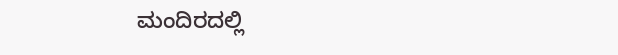ಮಂದಿರದಲ್ಲಿ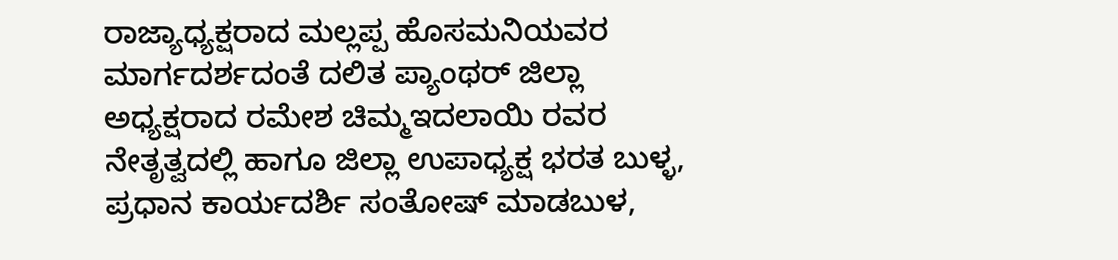ರಾಜ್ಯಾಧ್ಯಕ್ಷರಾದ ಮಲ್ಲಪ್ಪ ಹೊಸಮನಿಯವರ ಮಾರ್ಗದರ್ಶದಂತೆ ದಲಿತ ಪ್ಯಾಂಥರ್ ಜಿಲ್ಲಾ ಅಧ್ಯಕ್ಷರಾದ ರಮೇಶ ಚಿಮ್ಮಇದಲಾಯಿ ರವರ ನೇತೃತ್ವದಲ್ಲಿ ಹಾಗೂ ಜಿಲ್ಲಾ ಉಪಾಧ್ಯಕ್ಷ ಭರತ ಬುಳ್ಳ, ಪ್ರಧಾನ ಕಾರ್ಯದರ್ಶಿ ಸಂತೋಷ್ ಮಾಡಬುಳ,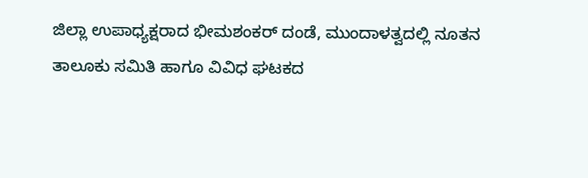ಜಿಲ್ಲಾ ಉಪಾಧ್ಯಕ್ಷರಾದ ಭೀಮಶಂಕರ್ ದಂಡೆ, ಮುಂದಾಳತ್ವದಲ್ಲಿ ನೂತನ ತಾಲೂಕು ಸಮಿತಿ ಹಾಗೂ ವಿವಿಧ ಘಟಕದ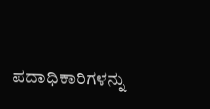ಪದಾಧಿಕಾರಿಗಳನ್ನು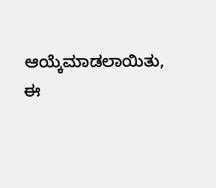ಆಯ್ಕೆಮಾಡಲಾಯಿತು, ಈ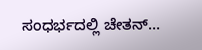ಸಂಧರ್ಭದಲ್ಲಿ ಚೇತನ್…